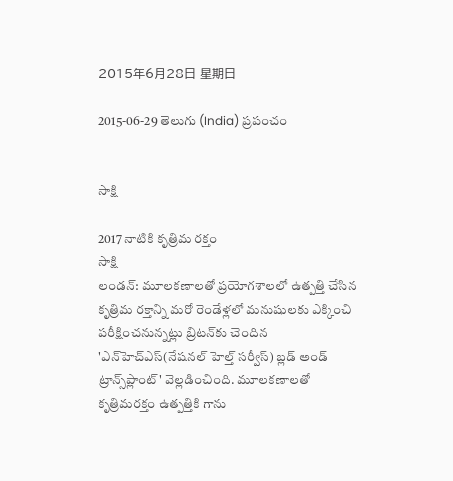2015年6月28日 星期日

2015-06-29 తెలుగు (India) ప్రపంచం


సాక్షి

2017 నాటికి కృత్రిమ రక్తం
సాక్షి
లండన్: మూలకణాలతో ప్రయోగశాలలో ఉత్పత్తి చేసిన కృత్రిమ రక్తాన్ని మరో రెండేళ్లలో మనుషులకు ఎక్కించి పరీక్షించనున్నట్లు బ్రిటన్‌కు చెందిన 'ఎన్‌హెచ్‌ఎస్(నేషనల్ హెల్త్ సర్వీస్) బ్లడ్ అండ్ ట్రాన్స్‌ప్లాంట్' వెల్లడించింది. మూలకణాలతో కృత్రిమరక్తం ఉత్పత్తికి గాను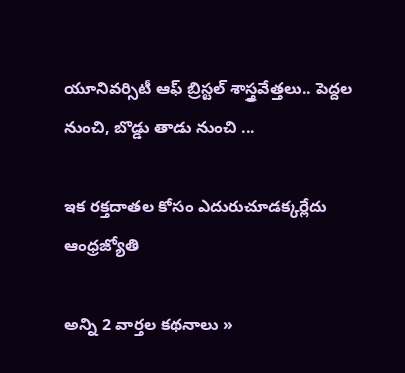యూనివర్సిటీ ఆఫ్ బ్రిస్టల్ శాస్త్రవేత్తలు.. పెద్దల నుంచి, బొడ్డు తాడు నుంచి ...

ఇక రక్తదాతల కోసం ఎదురుచూడక్కర్లేదు   ఆంధ్రజ్యోతి

అన్ని 2 వార్తల కథనాలు »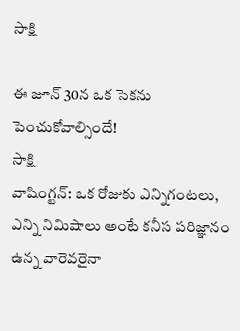సాక్షి

ఈ జూన్ 30న ఒక సెకను పెంచుకోవాల్సిందే!
సాక్షి
వాషింగ్టన్: ఒక రోజుకు ఎన్నిగంటలు, ఎన్ని నిమిషాలు అంటే కనీస పరిజ్ఞానం ఉన్న వారెవరైనా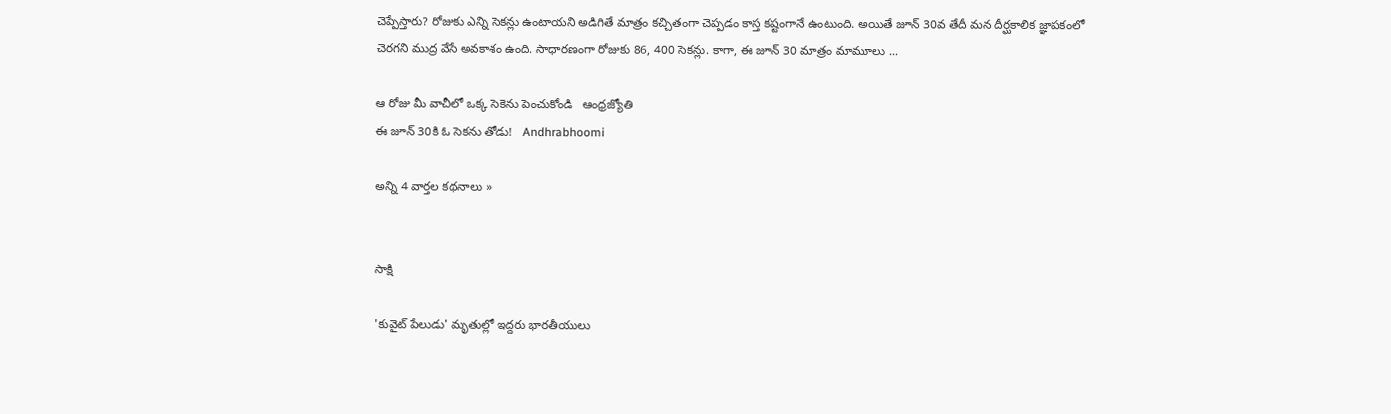చెప్పేస్తారు? రోజుకు ఎన్ని సెకన్లు ఉంటాయని అడిగితే మాత్రం కచ్చితంగా చెప్పడం కాస్త కష్టంగానే ఉంటుంది. అయితే జూన్ 30వ తేదీ మన దీర్ఘకాలిక జ్ఞాపకంలో చెరగని ముద్ర వేసే అవకాశం ఉంది. సాధారణంగా రోజుకు 86, 400 సెకన్లు. కాగా, ఈ జూన్ 30 మాత్రం మామూలు ...

ఆ రోజు మీ వాచీలో ఒక్క సెకెను పెంచుకోండి   ఆంధ్రజ్యోతి
ఈ జూన్ 30కి ఓ సెకను తోడు!   Andhrabhoomi

అన్ని 4 వార్తల కథనాలు »


సాక్షి

'కువైట్ పేలుడు' మృతుల్లో ఇద్దరు భారతీయులు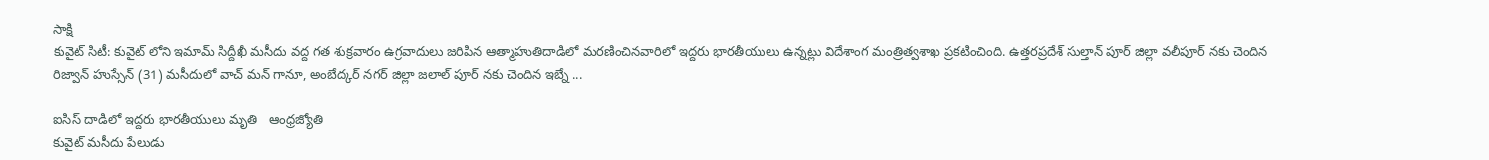సాక్షి
కువైట్ సిటీ: కువైట్ లోని ఇమామ్ సిద్దీఖీ మసీదు వద్ద గత శుక్రవారం ఉగ్రవాదులు జరిపిన ఆత్మాహుతిదాడిలో మరణించినవారిలో ఇద్దరు భారతీయులు ఉన్నట్లు విదేశాంగ మంత్రిత్వశాఖ ప్రకటించింది. ఉత్తరప్రదేశ్ సుల్తాన్ పూర్ జిల్లా వలీపూర్ నకు చెందిన రిజ్వాన్ హుస్సేన్ (31) మసీదులో వాచ్ మన్ గానూ, అంబేద్కర్ నగర్ జిల్లా జలాల్ పూర్ నకు చెందిన ఇబ్నే ...

ఐసిస్ దాడిలో ఇద్దరు భారతీయులు మృతి   ఆంధ్రజ్యోతి
కువైట్‌ మసీదు పేలుడు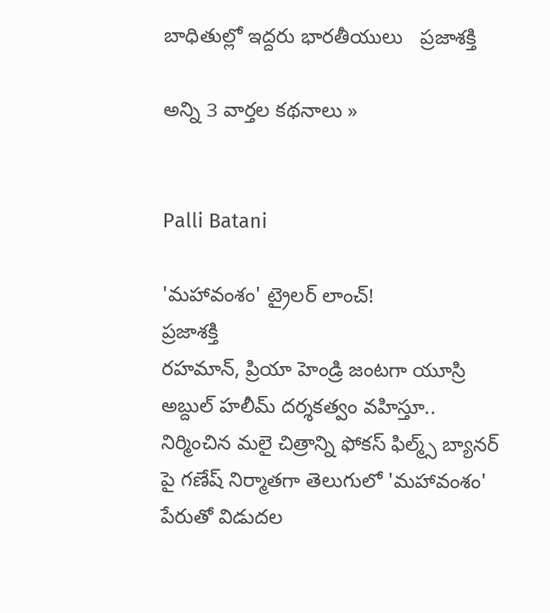బాధితుల్లో ఇద్దరు భారతీయులు   ప్రజాశక్తి

అన్ని 3 వార్తల కథనాలు »


Palli Batani

'మహావంశం' ట్రైలర్‌ లాంచ్‌!
ప్రజాశక్తి
రహమాన్‌, ప్రియా హెండ్రి జంటగా యూస్రి అబ్దుల్‌ హలీమ్‌ దర్శకత్వం వహిస్తూ.. నిర్మించిన మలై చిత్రాన్ని ఫోకస్‌ ఫిల్మ్స్‌ బ్యానర్‌ పై గణేష్‌ నిర్మాతగా తెలుగులో 'మహావంశం' పేరుతో విడుదల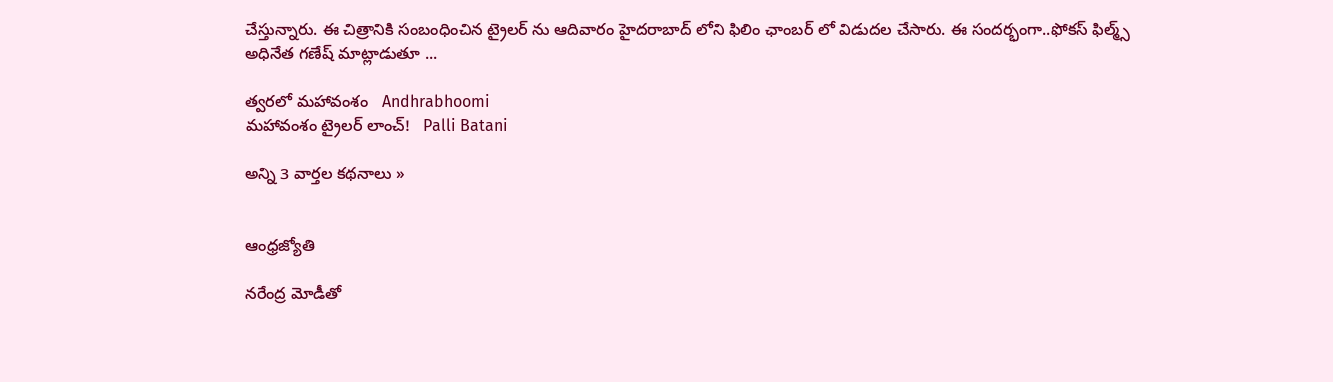చేస్తున్నారు. ఈ చిత్రానికి సంబంధించిన ట్రైలర్‌ ను ఆదివారం హైదరాబాద్‌ లోని ఫిలిం ఛాంబర్‌ లో విడుదల చేసారు. ఈ సందర్భంగా..ఫోకస్‌ ఫిల్మ్స్‌ అధినేత గణేష్‌ మాట్లాడుతూ ...

త్వరలో మహావంశం   Andhrabhoomi
మహావంశం ట్రైలర్ లాంచ్!   Palli Batani

అన్ని 3 వార్తల కథనాలు »


ఆంధ్రజ్యోతి

నరేంద్ర మోడీతో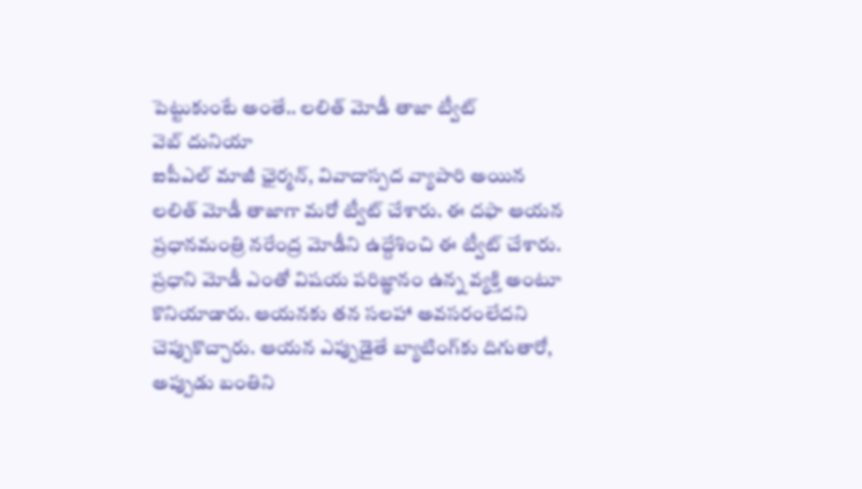పెట్టుకుంటే అంతే.. లలిత్ మోడీ తాజా ట్వీట్
వెబ్ దునియా
ఐపీఎల్ మాజీ ఛైర్మన్, వివాదాస్పద వ్యాపారి అయిన లలిత్ మోడీ తాజాగా మరో ట్వీట్ చేశారు. ఈ దఫా ఆయన ప్రధానమంత్రి నరేంద్ర మోడీని ఉద్దేశించి ఈ ట్వీట్ చేశారు. ప్రధాని మోడీ ఎంతో విషయ పరిజ్ఞానం ఉన్న వ్యక్తి అంటూ కొనియాడారు. ఆయనకు తన సలహా అవసరంలేదని చెప్పుకొచ్చారు. ఆయన ఎప్పుడైతే బ్యాటింగ్‌కు దిగుతారో, అప్పుడు బంతిని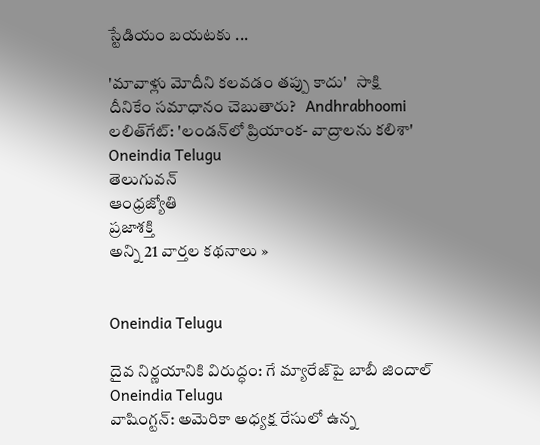స్టేడియం బయటకు ...

'మావాళ్లు మోదీని కలవడం తప్పు కాదు'   సాక్షి
దీనికేం సమాధానం చెబుతారు?   Andhrabhoomi
లలిత్‌గేట్: 'లండన్‌లో ప్రియాంక- వాద్రాలను కలిశా'   Oneindia Telugu
తెలుగువన్
ఆంధ్రజ్యోతి
ప్రజాశక్తి
అన్ని 21 వార్తల కథనాలు »


Oneindia Telugu

దైవ నిర్ణయానికి విరుద్ధం: గే మ్యారేజ్‌పై బాబీ జిందాల్
Oneindia Telugu
వాషింగ్టన్: అమెరికా అధ్యక్ష రేసులో ఉన్న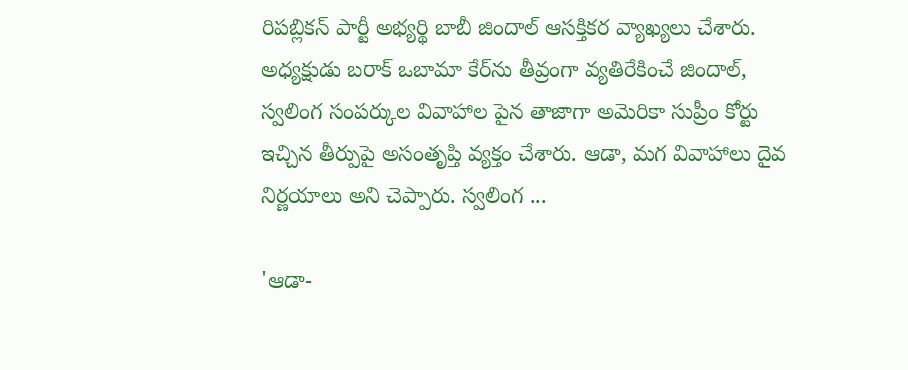రిపబ్లికన్ పార్టీ అభ్యర్థి బాబీ జిందాల్ ఆసక్తికర వ్యాఖ్యలు చేశారు. అధ్యక్షుడు బరాక్ ఒబామా కేర్‌ను తీవ్రంగా వ్యతిరేకించే జిందాల్, స్వలింగ సంపర్కుల వివాహాల పైన తాజాగా అమెరికా సుప్రీం కోర్టు ఇచ్చిన తీర్పుపై అసంతృప్తి వ్యక్తం చేశారు. ఆడా, మగ వివాహాలు దైవ నిర్ణయాలు అని చెప్పారు. స్వలింగ ...

'ఆడా-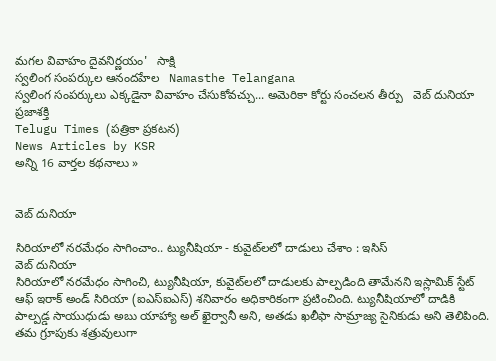మగల వివాహం దైవనిర్ణయం'   సాక్షి
స్వలింగ సంపర్కుల ఆనందహేల   Namasthe Telangana
స్వలింగ సంపర్కులు ఎక్కడైనా వివాహం చేసుకోవచ్చు... అమెరికా కోర్టు సంచలన తీర్పు   వెబ్ దునియా
ప్రజాశక్తి
Telugu Times (పత్రికా ప్రకటన)
News Articles by KSR
అన్ని 16 వార్తల కథనాలు »


వెబ్ దునియా

సిరియాలో నరమేధం సాగించాం.. ట్యునీషియా - కువైట్‌లలో దాడులు చేశాం : ఇసిస్
వెబ్ దునియా
సిరియాలో నరమేధం సాగించి, ట్యునీషియా, కువైట్‌లలో దాడులకు పాల్పడింది తామేనని ఇస్లామిక్ స్టేట్ ఆఫ్ ఇరాక్ అండ్ సిరియా (ఐఎస్ఐఎస్) శనివారం అధికారికంగా ప్రటించింది. ట్యునీషియాలో దాడికి పాల్పడ్డ సాయుధుడు అబు యాహ్యా అల్ ఖైర్వానీ అని, అతడు ఖలీఫా సామ్రాజ్య సైనికుడు అని తెలిపింది. తమ గ్రూపుకు శత్రువులుగా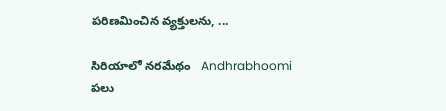పరిణమించిన వ్యక్తులను, ...

సిరియాలో నరమేథం   Andhrabhoomi
పలు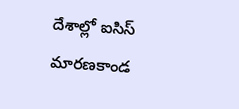దేశాల్లో ఐసిస్ మారణకాండ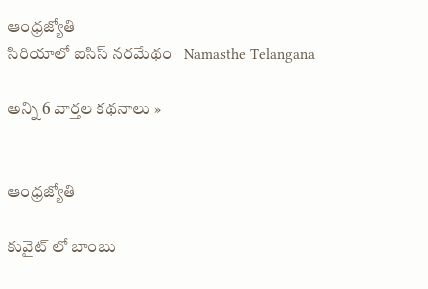ఆంధ్రజ్యోతి
సిరియాలో ఐసిస్ నరమేథం   Namasthe Telangana

అన్ని 6 వార్తల కథనాలు »


ఆంధ్రజ్యోతి

కువైట్ లో బాంబు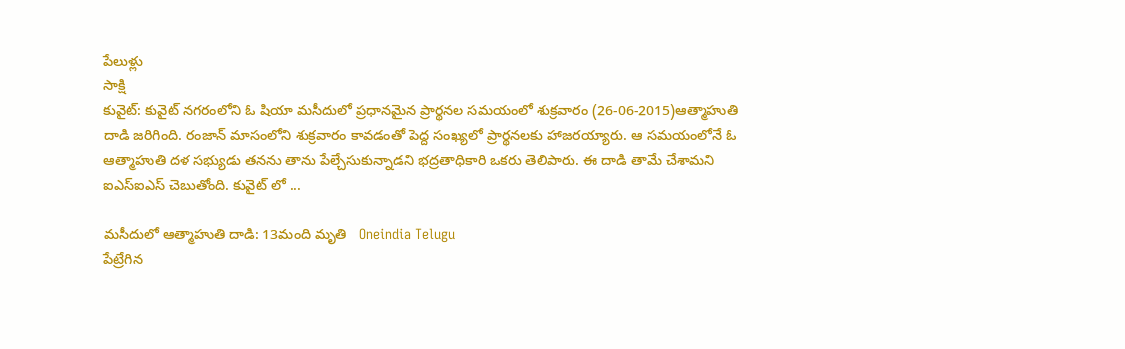పేలుళ్లు
సాక్షి
కువైట్: కువైట్ నగరంలోని ఓ షియా మసీదులో ప్రధానమైన ప్రార్థనల సమయంలో శుక్రవారం (26-06-2015)ఆత్మాహుతి దాడి జరిగింది. రంజాన్ మాసంలోని శుక్రవారం కావడంతో పెద్ద సంఖ్యలో ప్రార్థనలకు హాజరయ్యారు. ఆ సమయంలోనే ఓ ఆత్మాహుతి దళ సభ్యుడు తనను తాను పేల్చేసుకున్నాడని భద్రతాధికారి ఒకరు తెలిపారు. ఈ దాడి తామే చేశామని ఐఎస్ఐఎస్ చెబుతోంది. కువైట్ లో ...

మసీదులో ఆత్మాహుతి దాడి: 13మంది మృతి   Oneindia Telugu
పేట్రేగిన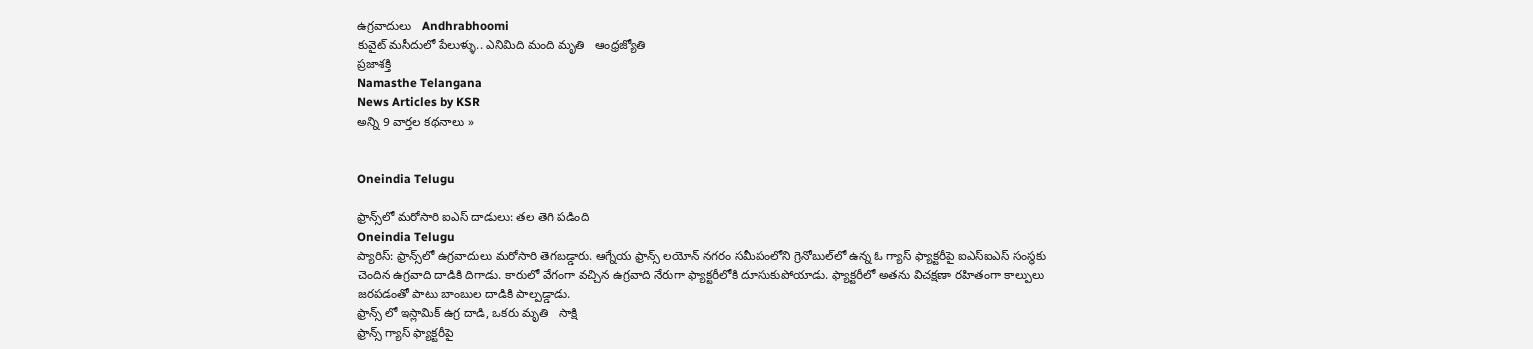ఉగ్రవాదులు   Andhrabhoomi
కువైట్ మసీదులో పేలుళ్ళు.. ఎనిమిది మంది మృతి   ఆంధ్రజ్యోతి
ప్రజాశక్తి
Namasthe Telangana
News Articles by KSR
అన్ని 9 వార్తల కథనాలు »


Oneindia Telugu

ఫ్రాన్స్‌లో మరోసారి ఐఎస్ దాడులు: తల తెగి పడింది
Oneindia Telugu
ప్యారిస్: ఫ్రాన్స్‌లో ఉగ్రవాదులు మరోసారి తెగబడ్డారు. ఆగ్నేయ ఫ్రాన్స్‌ లయోన్‌ నగరం సమీపంలోని గ్రెనోబుల్‌లో ఉన్న ఓ గ్యాస్‌ ఫ్యాక్టరీపై ఐఎస్‌ఐఎస్‌ సంస్థకు చెందిన ఉగ్రవాది దాడికి దిగాడు. కారులో వేగంగా వచ్చిన ఉగ్రవాది నేరుగా ఫ్యాక్టరీలోకి దూసుకుపోయాడు. ఫ్యాక్టరీలో అతను విచక్షణా రహితంగా కాల్పులు జరపడంతో పాటు బాంబుల దాడికి పాల్పడ్డాడు.
ఫ్రాన్స్ లో ఇస్లామిక్ ఉగ్ర దాడి, ఒకరు మృతి   సాక్షి
ఫ్రాన్స్ గ్యాస్ ఫ్యాక్టరీపై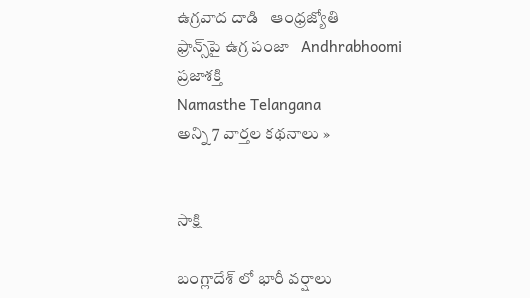ఉగ్రవాద దాడి   ఆంధ్రజ్యోతి
ఫ్రాన్స్‌పై ఉగ్ర పంజా   Andhrabhoomi
ప్రజాశక్తి
Namasthe Telangana
అన్ని 7 వార్తల కథనాలు »


సాక్షి

బంగ్లాదేశ్ లో భారీ వర్షాలు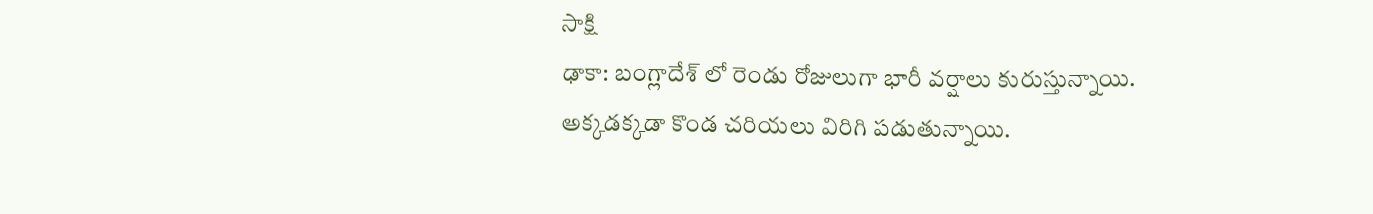సాక్షి
ఢాకా: బంగ్లాదేశ్ లో రెండు రోజులుగా భారీ వర్షాలు కురుస్తున్నాయి. అక్కడక్కడా కొండ చరియలు విరిగి పడుతున్నాయి.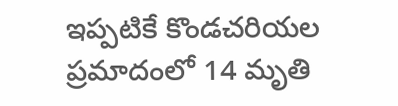ఇప్పటికే కొండచరియల ప్రమాదంలో 14 మృతి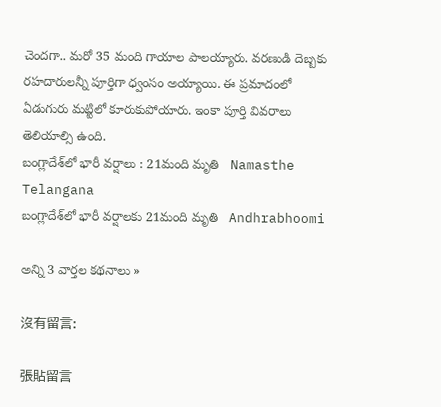చెందగా.. మరో 35 మంది గాయాల పాలయ్యారు. వరణుడి దెబ్బకు రహదారులన్నీ పూర్తిగా ధ్వంసం అయ్యాయి. ఈ ప్రమాదంలో ఏడుగురు మట్టిలో కూరుకుపోయారు. ఇంకా పూర్తి వివరాలు తెలియాల్సి ఉంది.
బంగ్లాదేశ్‌లో భారీ వర్షాలు : 21మంది మృతి   Namasthe Telangana
బంగ్లాదేశ్‌లో భారీ వర్షాలకు 21మంది మృతి   Andhrabhoomi

అన్ని 3 వార్తల కథనాలు »

沒有留言:

張貼留言